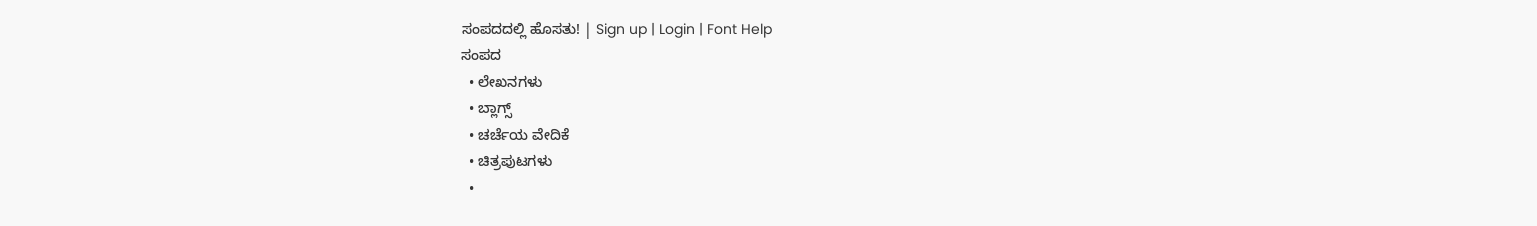ಸಂಪದದಲ್ಲಿ ಹೊಸತು! | Sign up | Login | Font Help
ಸಂಪದ
  • ಲೇಖನಗಳು
  • ಬ್ಲಾಗ್ಸ್
  • ಚರ್ಚೆಯ ವೇದಿಕೆ
  • ಚಿತ್ರಪುಟಗಳು
  •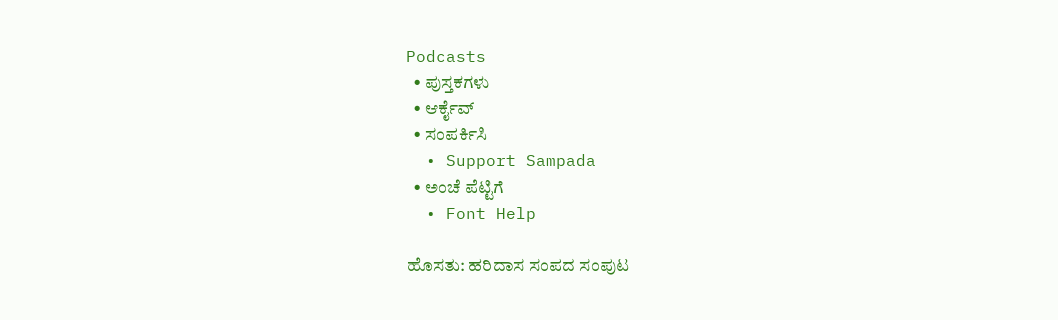Podcasts
  • ಪುಸ್ತಕಗಳು
  • ಆರ್ಕೈವ್
  • ಸಂಪರ್ಕಿಸಿ
  • Support Sampada
  • ಅಂಚೆ ಪೆಟ್ಟಿಗೆ
  • Font Help

ಹೊಸತು: ಹರಿದಾಸ ಸಂಪದ ಸಂಪುಟ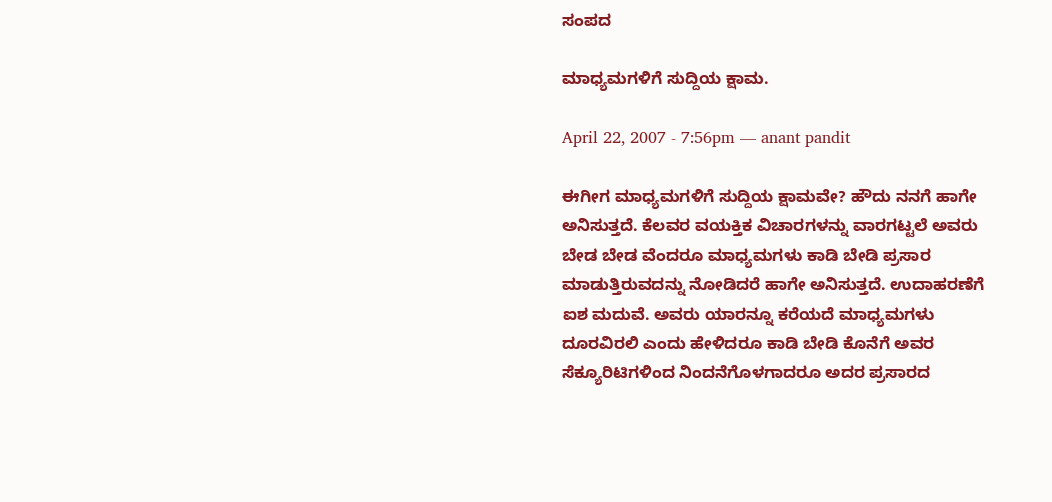ಸಂಪದ

ಮಾಧ್ಯಮಗಳಿಗೆ ಸುದ್ದಿಯ ಕ್ಷಾಮ.

April 22, 2007 - 7:56pm — anant pandit

ಈಗೀಗ ಮಾಧ್ಯಮಗಳಿಗೆ ಸುದ್ದಿಯ ಕ್ಷಾಮವೇ? ಹೌದು ನನಗೆ ಹಾಗೇ ಅನಿಸುತ್ತದೆ. ಕೆಲವರ ವಯಕ್ತಿಕ ವಿಚಾರಗಳನ್ನು ವಾರಗಟ್ಟಲೆ ಅವರು ಬೇಡ ಬೇಡ ವೆಂದರೂ ಮಾಧ್ಯಮಗಳು ಕಾಡಿ ಬೇಡಿ ಪ್ರಸಾರ ಮಾಡುತ್ತಿರುವದನ್ನು ನೋಡಿದರೆ ಹಾಗೇ ಅನಿಸುತ್ತದೆ. ಉದಾಹರಣೆಗೆ ಐಶ ಮದುವೆ. ಅವರು ಯಾರನ್ನೂ ಕರೆಯದೆ ಮಾಧ್ಯಮಗಳು ದೂರವಿರಲಿ ಎಂದು ಹೇಳಿದರೂ ಕಾಡಿ ಬೇಡಿ ಕೊನೆಗೆ ಅವರ ಸೆಕ್ಯೂರಿಟಿಗಳಿಂದ ನಿಂದನೆಗೊಳಗಾದರೂ ಅದರ ಪ್ರಸಾರದ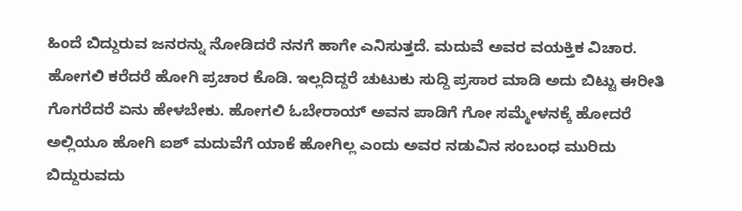ಹಿಂದೆ ಬಿದ್ದುರುವ ಜನರನ್ನು ನೋಡಿದರೆ ನನಗೆ ಹಾಗೇ ಎನಿಸುತ್ತದೆ. ಮದುವೆ ಅವರ ವಯಕ್ತಿಕ ವಿಚಾರ. ಹೋಗಲಿ ಕರೆದರೆ ಹೋಗಿ ಪ್ರಚಾರ ಕೊಡಿ. ಇಲ್ಲದಿದ್ದರೆ ಚುಟುಕು ಸುದ್ದಿ ಪ್ರಸಾರ ಮಾಡಿ ಅದು ಬಿಟ್ಟು ಈರೀತಿ ಗೊಗರೆದರೆ ಏನು ಹೇಳಬೇಕು. ಹೋಗಲಿ ಓಬೇರಾಯ್ ಅವನ ಪಾಡಿಗೆ ಗೋ ಸಮ್ಮೇಳನಕ್ಕೆ ಹೋದರೆ ಅಲ್ಲಿಯೂ ಹೋಗಿ ಐಶ್ ಮದುವೆಗೆ ಯಾಕೆ ಹೋಗಿಲ್ಲ ಎಂದು ಅವರ ನಡುವಿನ ಸಂಬಂಧ ಮುರಿದು ಬಿದ್ದುರುವದು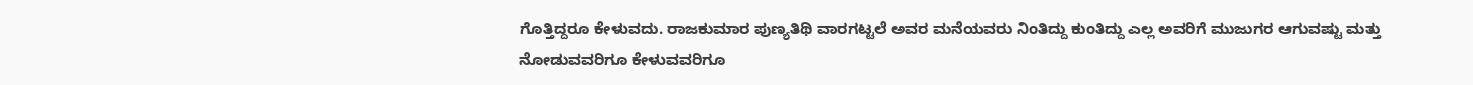ಗೊತ್ತಿದ್ದರೂ ಕೇಳುವದು. ರಾಜಕುಮಾರ ಪುಣ್ಯತಿಥಿ ವಾರಗಟ್ಟಲೆ ಅವರ ಮನೆಯವರು ನಿಂತಿದ್ದು ಕುಂತಿದ್ದು ಎಲ್ಲ ಅವರಿಗೆ ಮುಜುಗರ ಆಗುವಷ್ಟು ಮತ್ತು ನೋಡುವವರಿಗೂ ಕೇಳುವವರಿಗೂ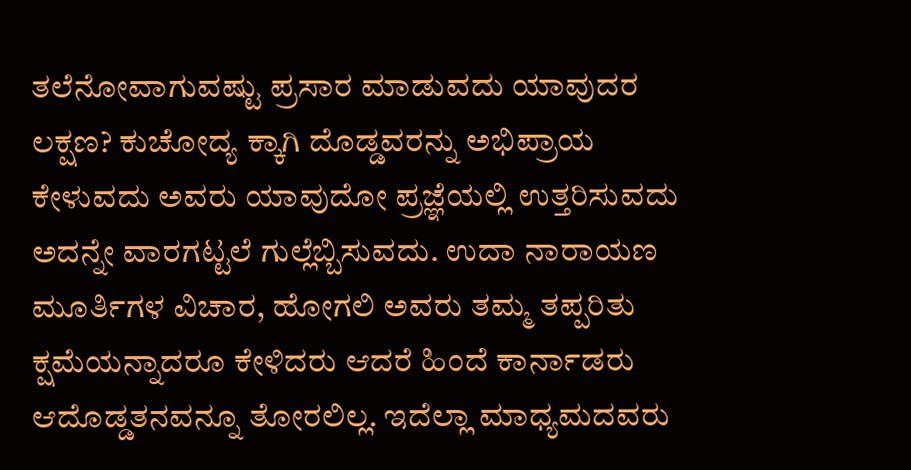ತಲೆನೋವಾಗುವಷ್ಟು ಪ್ರಸಾರ ಮಾಡುವದು ಯಾವುದರ ಲಕ್ಷಣ? ಕುಚೋದ್ಯ ಕ್ಕಾಗಿ ದೊಡ್ಡವರನ್ನು ಅಭಿಪ್ರಾಯ ಕೇಳುವದು ಅವರು ಯಾವುದೋ ಪ್ರಜ್ಞೆಯಲ್ಲಿ ಉತ್ತರಿಸುವದು ಅದನ್ನೇ ವಾರಗಟ್ಟಲೆ ಗುಲ್ಲೆಬ್ಬಿಸುವದು. ಉದಾ ನಾರಾಯಣ ಮೂರ್ತಿಗಳ ವಿಚಾರ, ಹೋಗಲಿ ಅವರು ತಮ್ಮ ತಪ್ಪರಿತು ಕ್ಷಮೆಯನ್ನಾದರೂ ಕೇಳಿದರು ಆದರೆ ಹಿಂದೆ ಕಾರ್ನಾಡರು ಆದೊಡ್ಡತನವನ್ನೂ ತೋರಲಿಲ್ಲ. ಇದೆಲ್ಲಾ ಮಾಧ್ಯಮದವರು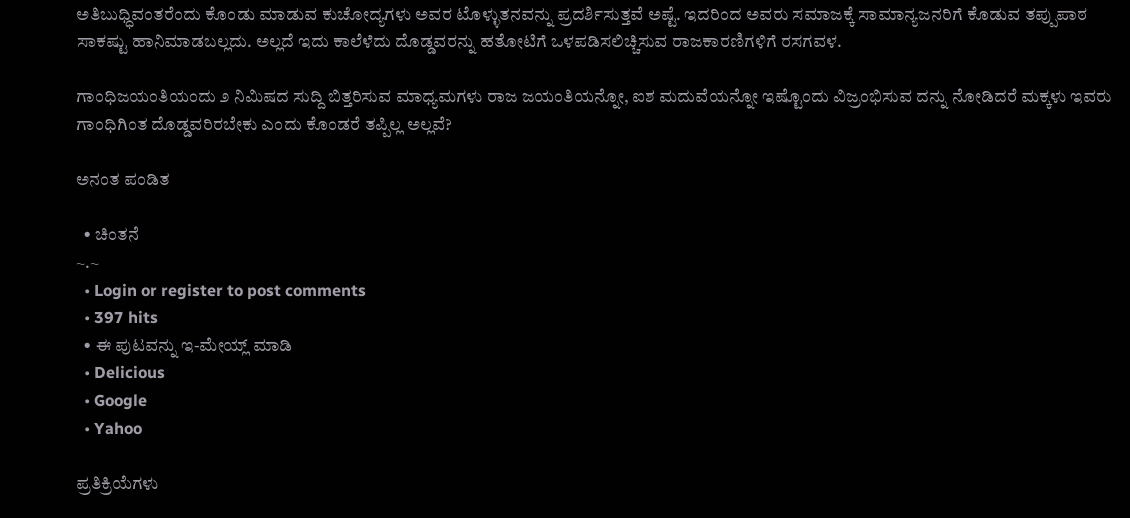ಅತಿಬುಧ್ಧಿವಂತರೆಂದು ಕೊಂಡು ಮಾಡುವ ಕುಚೋದ್ಯಗಳು ಅವರ ಟೊಳ್ಳುತನವನ್ನು ಪ್ರದರ್ಶಿಸುತ್ತವೆ ಅಷ್ಟೆ. ಇದರಿಂದ ಅವರು ಸಮಾಜಕ್ಕೆ ಸಾಮಾನ್ಯಜನರಿಗೆ ಕೊಡುವ ತಪ್ಪುಪಾಠ ಸಾಕಷ್ಟು ಹಾನಿಮಾಡಬಲ್ಲದು. ಅಲ್ಲದೆ ಇದು ಕಾಲೆಳೆದು ದೊಡ್ಡವರನ್ನು ಹತೋಟಿಗೆ ಒಳಪಡಿಸಲಿಚ್ಚಿಸುವ ರಾಜಕಾರಣಿಗಳಿಗೆ ರಸಗವಳ.

ಗಾಂಧಿಜಯಂತಿಯಂದು ೨ ನಿಮಿಷದ ಸುದ್ದಿ ಬಿತ್ತರಿಸುವ ಮಾಧ್ಯಮಗಳು ರಾಜ ಜಯಂತಿಯನ್ನೋ, ಐಶ ಮದುವೆಯನ್ನೋ ಇಷ್ಟೊಂದು ವಿಜ್ರಂಭಿಸುವ ದನ್ನು ನೋಡಿದರೆ ಮಕ್ಕಳು ಇವರು ಗಾಂಧಿಗಿಂತ ದೊಡ್ಡವರಿರಬೇಕು ಎಂದು ಕೊಂಡರೆ ತಪ್ಪಿಲ್ಲ ಅಲ್ಲವೆ?

ಅನಂತ ಪಂಡಿತ

  • ಚಿಂತನೆ
~.~
  • Login or register to post comments
  • 397 hits
  • ಈ ಪುಟವನ್ನು ಇ-ಮೇಯ್ಲ್ ಮಾಡಿ
  • Delicious
  • Google
  • Yahoo

ಪ್ರತಿಕ್ರಿಯೆಗಳು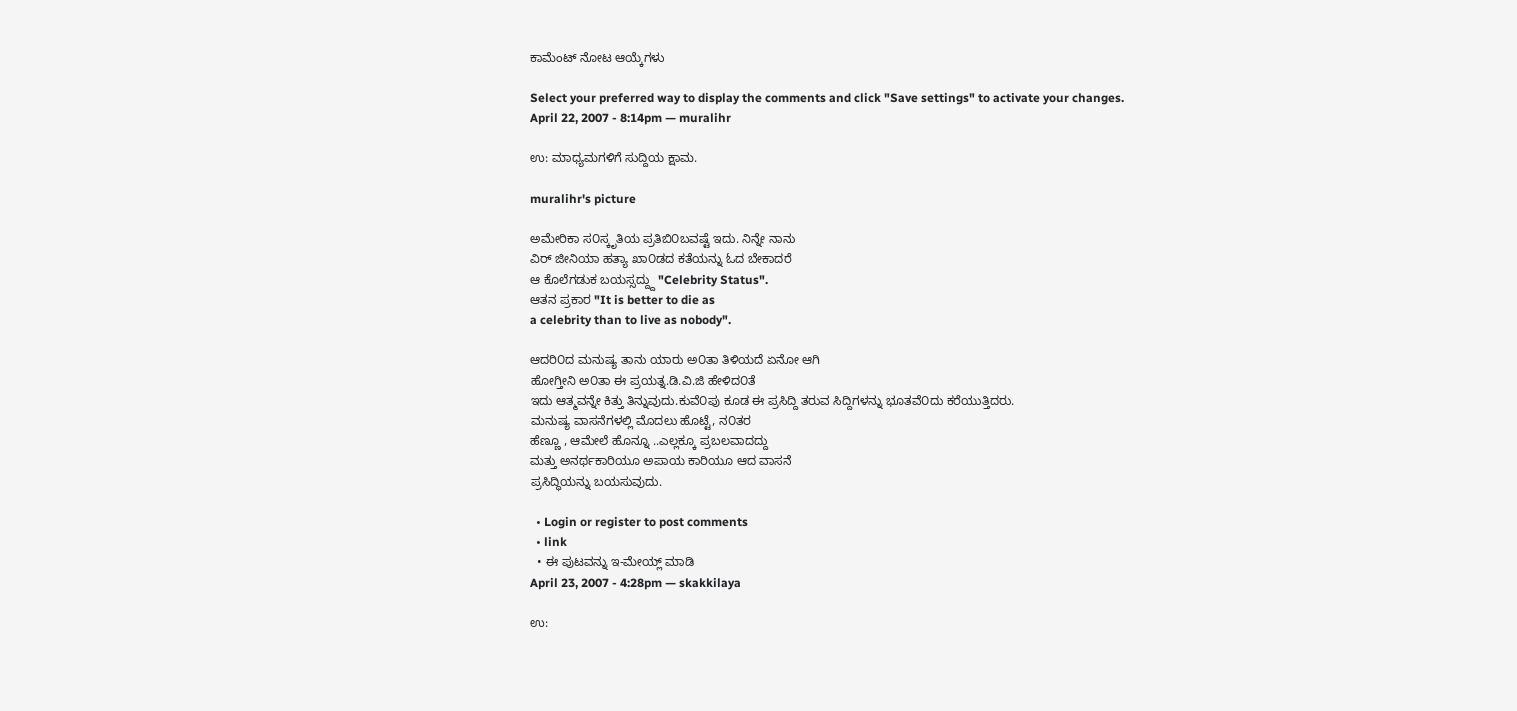ಕಾಮೆಂಟ್ ನೋಟ ಆಯ್ಕೆಗಳು

Select your preferred way to display the comments and click "Save settings" to activate your changes.
April 22, 2007 - 8:14pm — muralihr

ಉ: ಮಾಧ್ಯಮಗಳಿಗೆ ಸುದ್ದಿಯ ಕ್ಷಾಮ.

muralihr's picture

ಅಮೇರಿಕಾ ಸ೦ಸ್ಕೃತಿಯ ಪ್ರತಿಬಿ೦ಬವಷ್ಟೆ ಇದು. ನಿನ್ನೇ ನಾನು
ವಿರ್ ಜೀನಿಯಾ ಹತ್ಯಾ ಖಾ೦ಡದ ಕತೆಯನ್ನು ಓದ ಬೇಕಾದರೆ
ಆ ಕೊಲೆಗಡುಕ ಬಯಸ್ಸದ್ದ್ದು "Celebrity Status".
ಆತನ ಪ್ರಕಾರ "It is better to die as
a celebrity than to live as nobody".

ಆದರಿ೦ದ ಮನುಷ್ಯ ತಾನು ಯಾರು ಅ೦ತಾ ತಿಳಿಯದೆ ಏನೋ ಆಗಿ
ಹೋಗ್ತೀನಿ ಅ೦ತಾ ಈ ಪ್ರಯತ್ನ.ಡಿ.ವಿ.ಜಿ ಹೇಳಿದ೦ತೆ
ಇದು ಆತ್ಮವನ್ನೇ ಕಿತ್ತು ತಿನ್ನುವುದು.ಕುವೆ೦ಪು ಕೂಡ ಈ ಪ್ರಸಿದ್ದಿ ತರುವ ಸಿದ್ದಿಗಳನ್ನು ಭೂತವೆ೦ದು ಕರೆಯುತ್ತಿದರು.
ಮನುಷ್ಯ ವಾಸನೆಗಳಲ್ಲಿ ಮೊದಲು ಹೊಟ್ಟೆ, ನ೦ತರ
ಹೆಣ್ಣೂ , ಆಮೇಲೆ ಹೊನ್ನೂ ..ಎಲ್ಲಕ್ಕೂ ಪ್ರಬಲವಾದದ್ದು
ಮತ್ತು ಅನರ್ಥಕಾರಿಯೂ ಅಪಾಯ ಕಾರಿಯೂ ಆದ ವಾಸನೆ
ಪ್ರಸಿದ್ಧಿಯನ್ನು ಬಯಸುವುದು.

  • Login or register to post comments
  • link
  • ಈ ಪುಟವನ್ನು ಇ-ಮೇಯ್ಲ್ ಮಾಡಿ
April 23, 2007 - 4:28pm — skakkilaya

ಉ: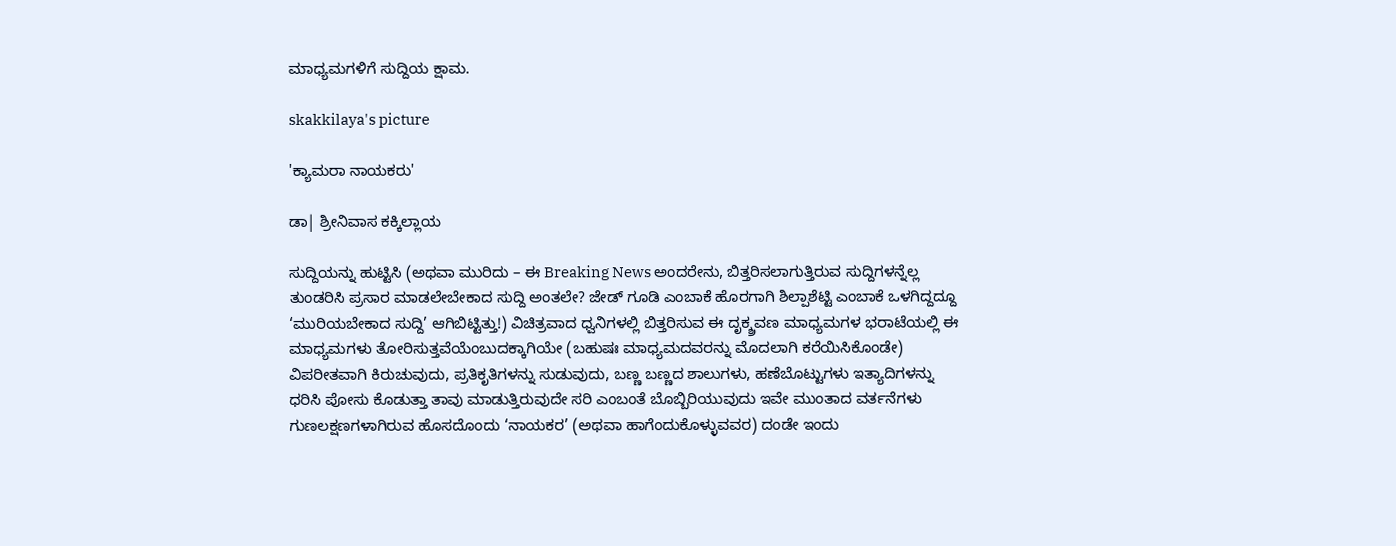ಮಾಧ್ಯಮಗಳಿಗೆ ಸುದ್ದಿಯ ಕ್ಷಾಮ.

skakkilaya's picture

'ಕ್ಯಾಮರಾ ನಾಯಕರು'

ಡಾ| ಶ್ರೀನಿವಾಸ ಕಕ್ಕಿಲ್ಲಾಯ

ಸುದ್ದಿಯನ್ನು ಹುಟ್ಟಿಸಿ (ಅಥವಾ ಮುರಿದು – ಈ Breaking News ಅಂದರೇನು, ಬಿತ್ತರಿಸಲಾಗುತ್ತಿರುವ ಸುದ್ದಿಗಳನ್ನೆಲ್ಲ  ತುಂಡರಿಸಿ ಪ್ರಸಾರ ಮಾಡಲೇಬೇಕಾದ ಸುದ್ದಿ ಅಂತಲೇ? ಜೇಡ್ ಗೂಡಿ ಎಂಬಾಕೆ ಹೊರಗಾಗಿ ಶಿಲ್ಪಾಶೆಟ್ಟಿ ಎಂಬಾಕೆ ಒಳಗಿದ್ದದ್ದೂ ‘ಮುರಿಯಬೇಕಾದ ಸುದ್ದಿ’ ಆಗಿಬಿಟ್ಟಿತ್ತು!) ವಿಚಿತ್ರವಾದ ಧ್ವನಿಗಳಲ್ಲಿ ಬಿತ್ತರಿಸುವ ಈ ದೃಕ್ಶ್ರವಣ ಮಾಧ್ಯಮಗಳ ಭರಾಟೆಯಲ್ಲಿ ಈ ಮಾಧ್ಯಮಗಳು ತೋರಿಸುತ್ತವೆಯೆಂಬುದಕ್ಕಾಗಿಯೇ (ಬಹುಷಃ ಮಾಧ್ಯಮದವರನ್ನು ಮೊದಲಾಗಿ ಕರೆಯಿಸಿಕೊಂಡೇ) ವಿಪರೀತವಾಗಿ ಕಿರುಚುವುದು, ಪ್ರತಿಕೃತಿಗಳನ್ನು ಸುಡುವುದು, ಬಣ್ಣ ಬಣ್ಣದ ಶಾಲುಗಳು, ಹಣೆಬೊಟ್ಟುಗಳು ಇತ್ಯಾದಿಗಳನ್ನು ಧರಿಸಿ ಪೋಸು ಕೊಡುತ್ತಾ ತಾವು ಮಾಡುತ್ತಿರುವುದೇ ಸರಿ ಎಂಬಂತೆ ಬೊಬ್ಬಿರಿಯುವುದು ಇವೇ ಮುಂತಾದ ವರ್ತನೆಗಳು ಗುಣಲಕ್ಷಣಗಳಾಗಿರುವ ಹೊಸದೊಂದು ‘ನಾಯಕರ’ (ಅಥವಾ ಹಾಗೆಂದುಕೊಳ್ಳುವವರ) ದಂಡೇ ಇಂದು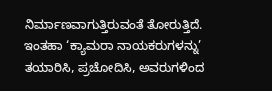ನಿರ್ಮಾಣವಾಗುತ್ತಿರುವಂತೆ ತೋರುತ್ತಿದೆ. ಇಂತಹಾ ‘ಕ್ಯಾಮರಾ ನಾಯಕರುಗಳನ್ನು’ ತಯಾರಿಸಿ, ಪ್ರಚೋದಿಸಿ, ಅವರುಗಳಿಂದ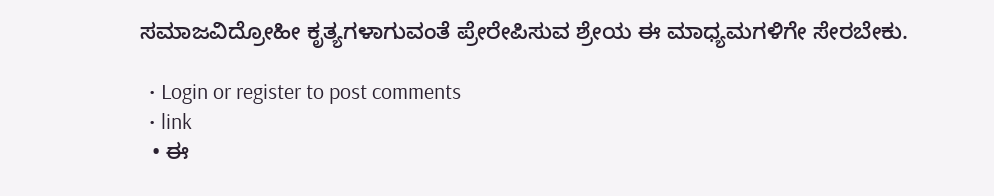ಸಮಾಜವಿದ್ರೋಹೀ ಕೃತ್ಯಗಳಾಗುವಂತೆ ಪ್ರೇರೇಪಿಸುವ ಶ್ರೇಯ ಈ ಮಾಧ್ಯಮಗಳಿಗೇ ಸೇರಬೇಕು.

  • Login or register to post comments
  • link
  • ಈ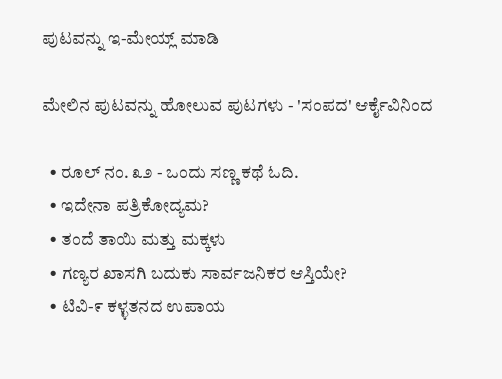ಪುಟವನ್ನು ಇ-ಮೇಯ್ಲ್ ಮಾಡಿ

ಮೇಲಿನ ಪುಟವನ್ನು ಹೋಲುವ ಪುಟಗಳು - 'ಸಂಪದ' ಆರ್ಕೈವಿನಿಂದ

  • ರೂಲ್ ನಂ. ೩೨ - ಒಂದು ಸಣ್ಣ ಕಥೆ ಓದಿ.
  • ಇದೇನಾ ಪತ್ರಿಕೋದ್ಯಮ?
  • ತಂದೆ ತಾಯಿ ಮತ್ತು ಮಕ್ಕಳು
  • ಗಣ್ಯರ ಖಾಸಗಿ ಬದುಕು ಸಾರ್ವಜನಿಕರ ಆಸ್ತಿಯೇ?
  • ಟಿವಿ-೯ ಕಳ್ಳತನದ ಉಪಾಯ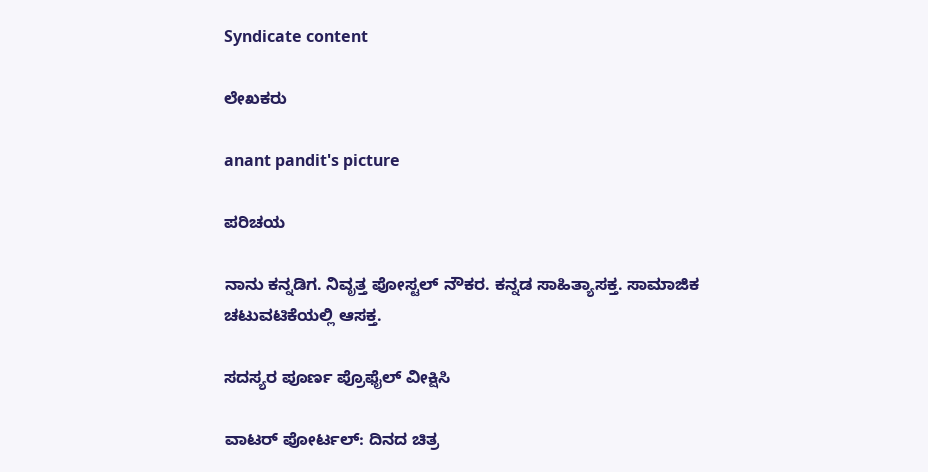Syndicate content

ಲೇಖಕರು

anant pandit's picture

ಪರಿಚಯ

ನಾನು ಕನ್ನಡಿಗ. ನಿವೃತ್ತ ಪೋಸ್ಟಲ್ ನೌಕರ. ಕನ್ನಡ ಸಾಹಿತ್ಯಾಸಕ್ತ. ಸಾಮಾಜಿಕ ಚಟುವಟಿಕೆಯಲ್ಲಿ ಆಸಕ್ತ.

ಸದಸ್ಯರ ಪೂರ್ಣ ಪ್ರೊಫೈಲ್ ವೀಕ್ಷಿಸಿ

ವಾಟರ್ ಪೋರ್ಟಲ್: ದಿನದ ಚಿತ್ರ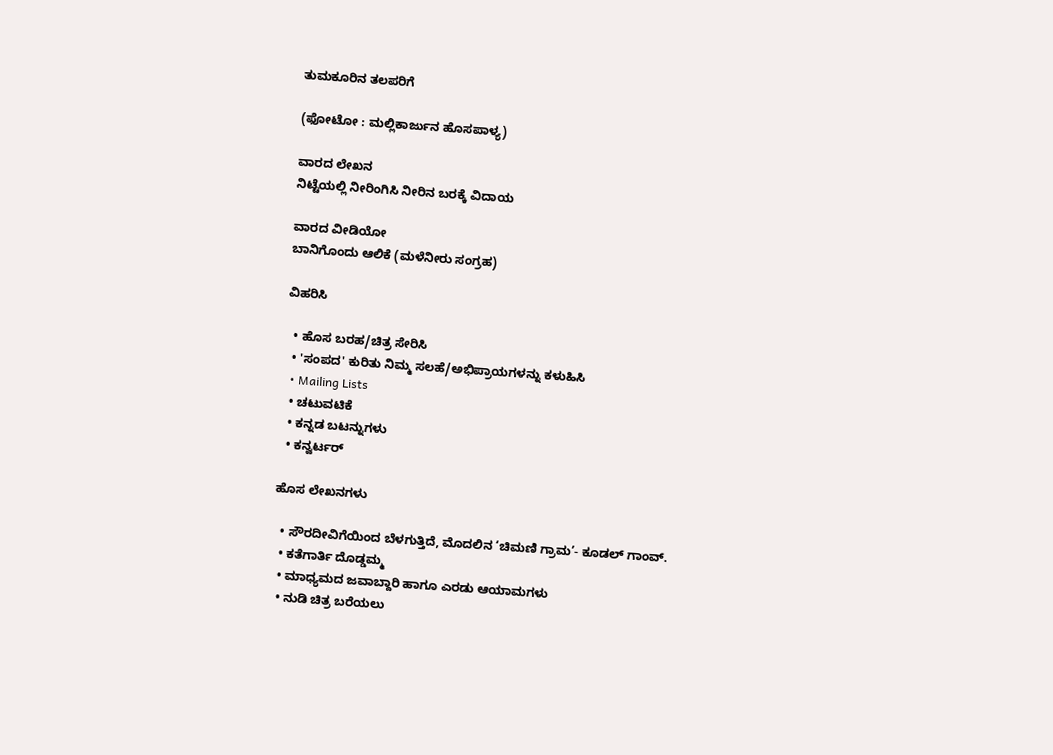ತುಮಕೂರಿನ ತಲಪರಿಗೆ

(ಫೋಟೋ : ಮಲ್ಲಿಕಾರ್ಜುನ ಹೊಸಪಾಳ್ಯ)

ವಾರದ ಲೇಖನ
ನಿಟ್ಟೆಯಲ್ಲಿ ನೀರಿಂಗಿಸಿ ನೀರಿನ ಬರಕ್ಕೆ ವಿದಾಯ

ವಾರದ ವೀಡಿಯೋ
ಬಾನಿಗೊಂದು ಆಲಿಕೆ (ಮಳೆನೀರು ಸಂಗ್ರಹ)

ವಿಹರಿಸಿ

  • ಹೊಸ ಬರಹ/ಚಿತ್ರ ಸೇರಿಸಿ
  • 'ಸಂಪದ' ಕುರಿತು ನಿಮ್ಮ ಸಲಹೆ/ಅಭಿಪ್ರಾಯಗಳನ್ನು ಕಳುಹಿಸಿ
  • Mailing Lists
  • ಚಟುವಟಿಕೆ
  • ಕನ್ನಡ ಬಟನ್ನುಗಳು
  • ಕನ್ವರ್ಟರ್

ಹೊಸ ಲೇಖನಗಳು

  • ಸೌರದೀವಿಗೆಯಿಂದ ಬೆಳಗುತ್ತಿದೆ, ಮೊದಲಿನ ‘ಚಿಮಣಿ ಗ್ರಾಮ’- ಕೂಡಲ್ ಗಾಂವ್.
  • ಕತೆಗಾರ್ತಿ ದೊಡ್ಡಮ್ಮ
  • ಮಾಧ್ಯಮದ ಜವಾಬ್ದಾರಿ ಹಾಗೂ ಎರಡು ಆಯಾಮಗಳು
  • ನುಡಿ ಚಿತ್ರ ಬರೆಯಲು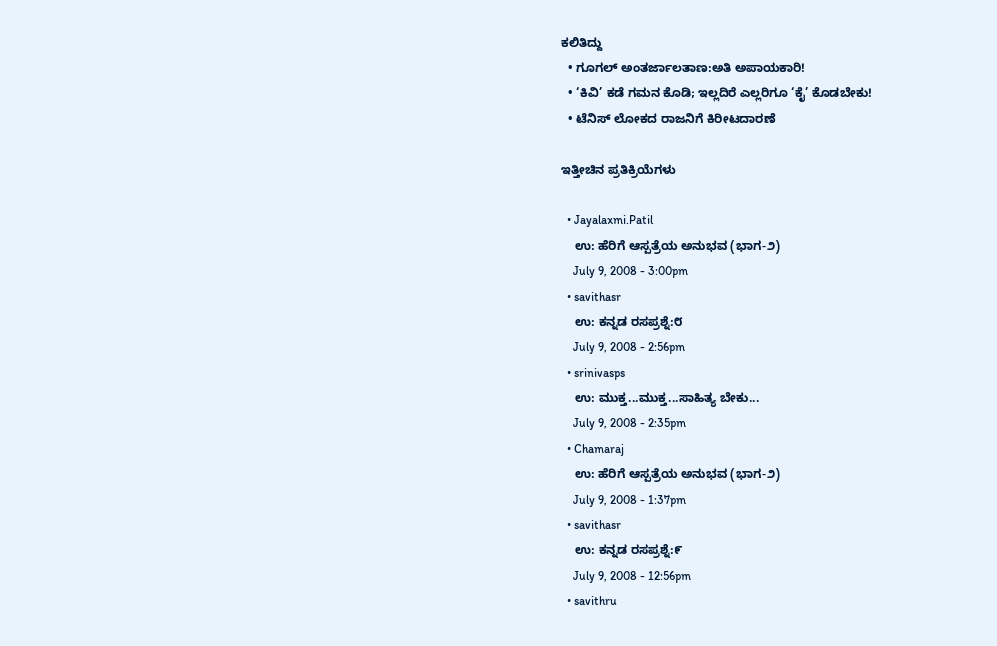ಕಲಿತಿದ್ದು
  • ಗೂಗಲ್ ಅಂತರ್ಜಾಲತಾಣ:ಅತಿ ಅಪಾಯಕಾರಿ!
  • ‘ಕಿವಿ’ ಕಡೆ ಗಮನ ಕೊಡಿ; ಇಲ್ಲದಿರೆ ಎಲ್ಲರಿಗೂ ‘ಕೈ’ ಕೊಡಬೇಕು!
  • ಟೆನಿಸ್ ಲೋಕದ ರಾಜನಿಗೆ ಕಿರೀಟದಾರಣೆ

ಇತ್ತೀಚಿನ ಪ್ರತಿಕ್ರಿಯೆಗಳು

  • Jayalaxmi.Patil
    ಉ: ಹೆರಿಗೆ ಆಸ್ಪತ್ರೆಯ ಅನುಭವ (ಭಾಗ-೨)
    July 9, 2008 - 3:00pm
  • savithasr
    ಉ: ಕನ್ನಡ ರಸಪ್ರಶ್ನೆ:೮
    July 9, 2008 - 2:56pm
  • srinivasps
    ಉ: ಮುಕ್ತ...ಮುಕ್ತ...ಸಾಹಿತ್ಯ ಬೇಕು...
    July 9, 2008 - 2:35pm
  • Chamaraj
    ಉ: ಹೆರಿಗೆ ಆಸ್ಪತ್ರೆಯ ಅನುಭವ (ಭಾಗ-೨)
    July 9, 2008 - 1:37pm
  • savithasr
    ಉ: ಕನ್ನಡ ರಸಪ್ರಶ್ನೆ:೯
    July 9, 2008 - 12:56pm
  • savithru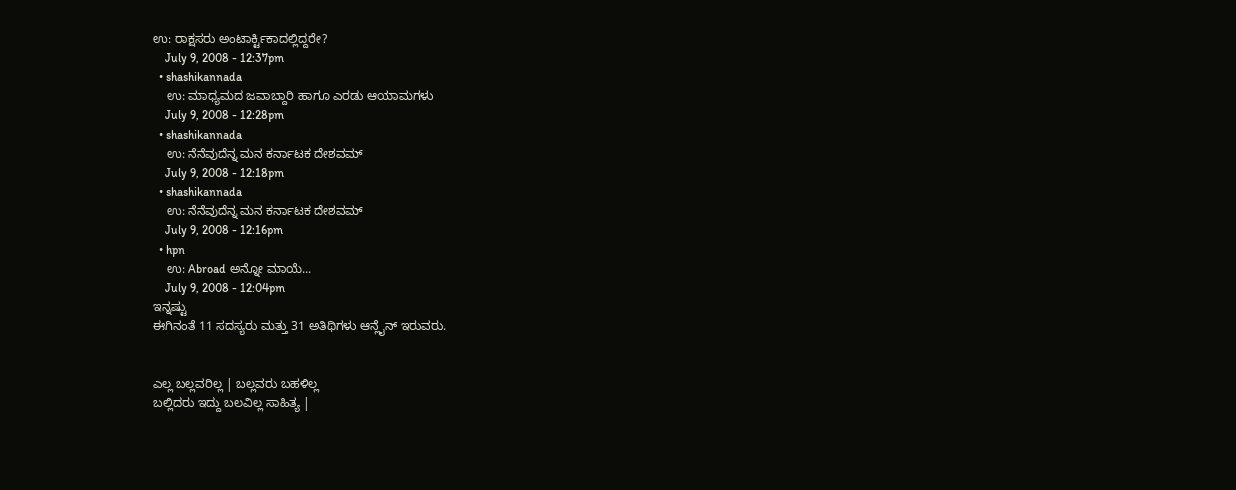ಉ: ರಾಕ್ಷಸರು ಅಂಟಾರ್ಕ್ಟಿಕಾದಲ್ಲಿದ್ದರೇ?
    July 9, 2008 - 12:37pm
  • shashikannada
    ಉ: ಮಾಧ್ಯಮದ ಜವಾಬ್ದಾರಿ ಹಾಗೂ ಎರಡು ಆಯಾಮಗಳು
    July 9, 2008 - 12:28pm
  • shashikannada
    ಉ: ನೆನೆವುದೆನ್ನ ಮನ ಕರ್ನಾಟಕ ದೇಶವಮ್
    July 9, 2008 - 12:18pm
  • shashikannada
    ಉ: ನೆನೆವುದೆನ್ನ ಮನ ಕರ್ನಾಟಕ ದೇಶವಮ್
    July 9, 2008 - 12:16pm
  • hpn
    ಉ: Abroad ಅನ್ನೋ ಮಾಯೆ...
    July 9, 2008 - 12:04pm
ಇನ್ನಷ್ಟು
ಈಗಿನಂತೆ 11 ಸದಸ್ಯರು ಮತ್ತು 31 ಅತಿಥಿಗಳು ಆನ್ಲೈನ್ ಇರುವರು.


ಎಲ್ಲ ಬಲ್ಲವರಿಲ್ಲ | ಬಲ್ಲವರು ಬಹಳಿಲ್ಲ
ಬಲ್ಲಿದರು ಇದ್ದು ಬಲವಿಲ್ಲ ಸಾಹಿತ್ಯ |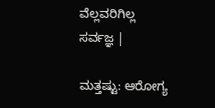ವೆಲ್ಲವರಿಗಿಲ್ಲ ಸರ್ವಜ್ಞ |

ಮತ್ತಷ್ಟು: ಆರೋಗ್ಯ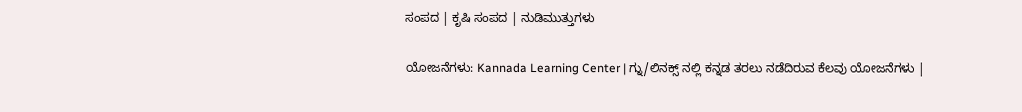ಸಂಪದ | ಕೃಷಿ ಸಂಪದ | ನುಡಿಮುತ್ತುಗಳು

ಯೋಜನೆಗಳು: Kannada Learning Center | ಗ್ನು/ಲಿನಕ್ಸ್ ನಲ್ಲಿ ಕನ್ನಡ ತರಲು ನಡೆದಿರುವ ಕೆಲವು ಯೋಜನೆಗಳು |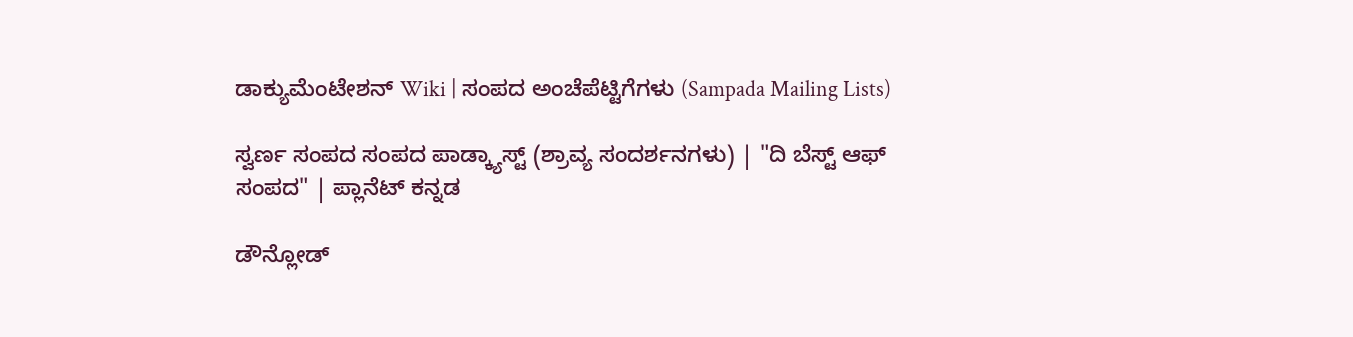ಡಾಕ್ಯುಮೆಂಟೇಶನ್ Wiki | ಸಂಪದ ಅಂಚೆಪೆಟ್ಟಿಗೆಗಳು (Sampada Mailing Lists)

ಸ್ವರ್ಣ ಸಂಪದ ಸಂಪದ ಪಾಡ್ಕ್ಯಾಸ್ಟ್ (ಶ್ರಾವ್ಯ ಸಂದರ್ಶನಗಳು) | "ದಿ ಬೆಸ್ಟ್ ಆಫ್ ಸಂಪದ" | ಪ್ಲಾನೆಟ್ ಕನ್ನಡ

ಡೌನ್ಲೋಡ್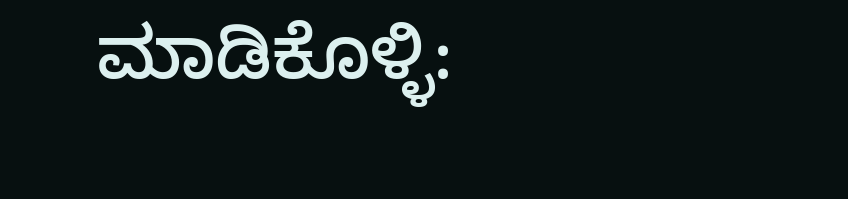ಮಾಡಿಕೊಳ್ಳಿ: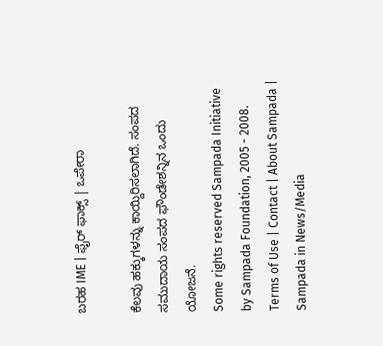ಬರಹ IME | ಫೈರ್ ಫಾಕ್ಸ್ | ಒಪೇರಾ

ಕೆಲವು ಹಕ್ಕುಗಳನ್ನು ಕಾಯ್ದಿರಿಸಲಾಗಿದೆ. ಸಂಪದ ಸಮುದಾಯ ಸಂಪದ ಫೌಂಡೇಶನ್ನಿನ ಒಂದು ಯೋಜನೆ.
Some rights reserved Sampada Initiative by Sampada Foundation, 2005 - 2008.
Terms of Use | Contact | About Sampada | Sampada in News/Media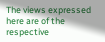The views expressed here are of the respective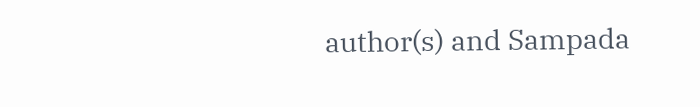author(s) and Sampada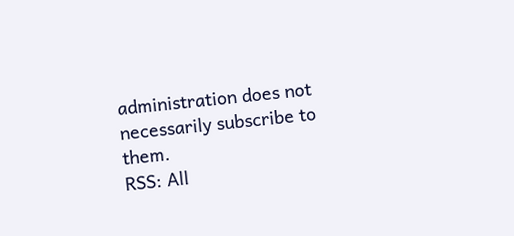administration does not necessarily subscribe to them.
RSS: All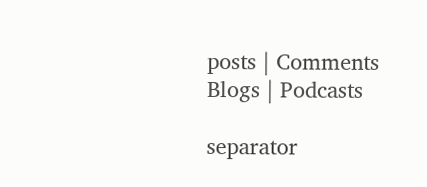posts | Comments
Blogs | Podcasts

separator